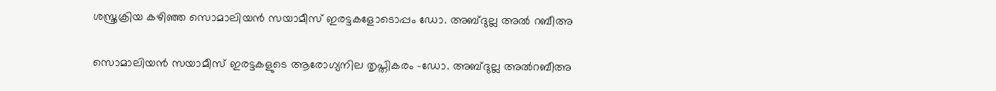ശസ്ത്രക്രിയ കഴിഞ്ഞ സൊമാലിയൻ സയാമീസ് ഇരട്ടകളോടൊപ്പം ഡോ. അബ്ദുല്ല അൽ റബീഅ

സൊമാലിയൻ സയാമീസ് ഇരട്ടകളുടെ ആരോഗ്യനില തൃപ്തികരം -ഡോ. അബ്ദുല്ല അൽറബീഅ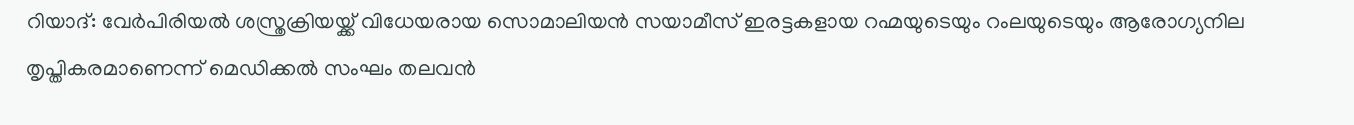റിയാദ്: വേർപിരിയൽ ശസ്ത്രക്രിയയ്ക്ക് വിധേയരായ സൊമാലിയൻ സയാമീസ് ഇരട്ടകളായ റഹ്മയുടെയും റംലയുടെയും ആരോഗ്യനില തൃപ്തികരമാണെന്ന് മെഡിക്കൽ സംഘം തലവൻ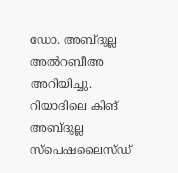ഡോ. അബ്ദുല്ല അൽറബീഅ അറിയിച്ചു. റിയാദിലെ കിങ് അബ്ദുല്ല സ്പെഷലൈസ്ഡ്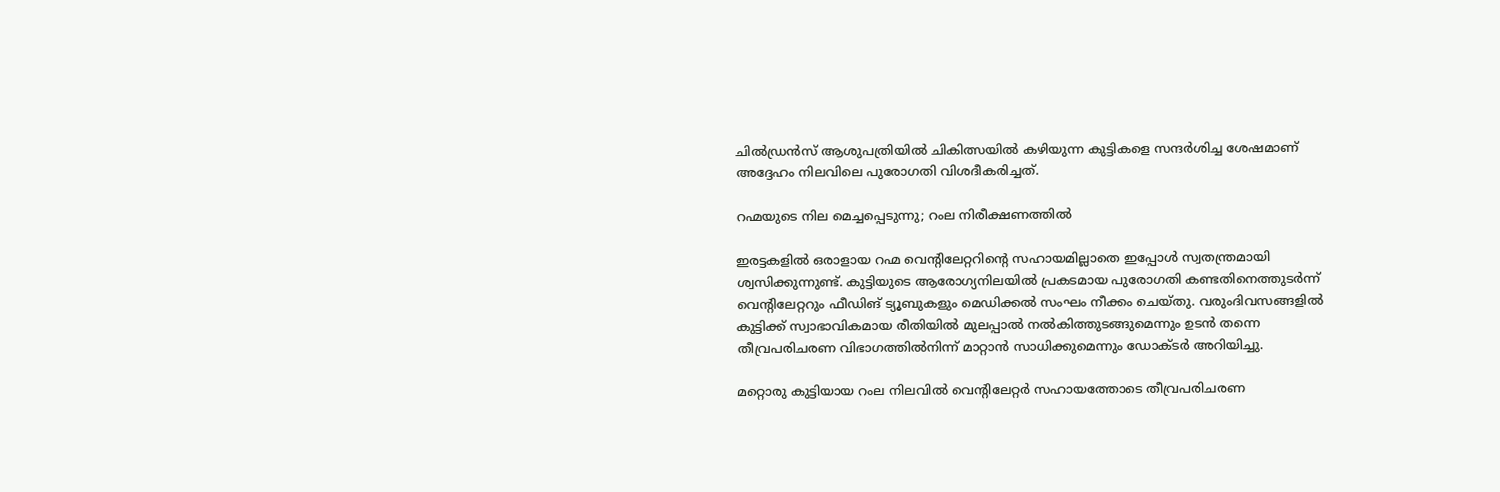ചിൽഡ്രൻസ് ആശുപത്രിയിൽ ചികിത്സയിൽ കഴിയുന്ന കുട്ടികളെ സന്ദർശിച്ച ശേഷമാണ് അദ്ദേഹം നിലവിലെ പുരോഗതി വിശദീകരിച്ചത്.

റഹ്മയുടെ നില മെച്ചപ്പെടുന്നു; റംല നിരീക്ഷണത്തിൽ

ഇരട്ടകളിൽ ഒരാളായ റഹ്മ വെന്റിലേറ്ററിന്റെ സഹായമില്ലാതെ ഇപ്പോൾ സ്വതന്ത്രമായി ശ്വസിക്കുന്നുണ്ട്. കുട്ടിയുടെ ആരോഗ്യനിലയിൽ പ്രകടമായ പുരോഗതി കണ്ടതിനെത്തുടർന്ന് വെന്റിലേറ്ററും ഫീഡിങ് ട്യൂബുകളും മെഡിക്കൽ സംഘം നീക്കം ചെയ്തു. വരുംദിവസങ്ങളിൽ കുട്ടിക്ക് സ്വാഭാവികമായ രീതിയിൽ മുലപ്പാൽ നൽകിത്തുടങ്ങുമെന്നും ഉടൻ തന്നെ തീവ്രപരിചരണ വിഭാഗത്തിൽനിന്ന് മാറ്റാൻ സാധിക്കുമെന്നും ഡോക്ടർ അറിയിച്ചു.

മറ്റൊരു കുട്ടിയായ റംല നിലവിൽ വെന്റിലേറ്റർ സഹായത്തോടെ തീവ്രപരിചരണ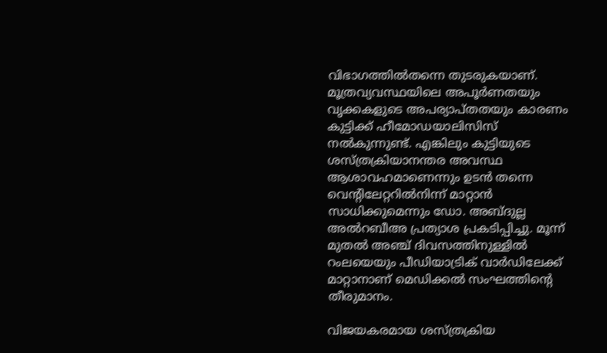വിഭാഗത്തിൽതന്നെ തുടരുകയാണ്. മൂത്രവ്യവസ്ഥയിലെ അപൂർണതയും വൃക്കകളുടെ അപര്യാപ്തതയും കാരണം കുട്ടിക്ക് ഹീമോഡയാലിസിസ് നൽകുന്നുണ്ട്. എങ്കിലും കുട്ടിയുടെ ശസ്ത്രക്രിയാനന്തര അവസ്ഥ ആശാവഹമാണെന്നും ഉടൻ തന്നെ വെന്റിലേറ്ററിൽനിന്ന് മാറ്റാൻ സാധിക്കുമെന്നും ഡോ. അബ്ദുല്ല അൽറബീഅ പ്രത്യാശ പ്രകടിപ്പിച്ചു. മൂന്ന് മുതൽ അഞ്ച് ദിവസത്തിനുള്ളിൽ റംലയെയും പീഡിയാട്രിക് വാർഡിലേക്ക് മാറ്റാനാണ് മെഡിക്കൽ സംഘത്തിന്റെ തീരുമാനം.

വിജയകരമായ ശസ്ത്രക്രിയ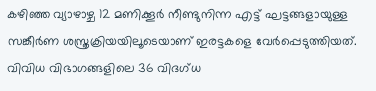കഴിഞ്ഞ വ്യാഴാഴ്ച 12 മണിക്കൂർ നീണ്ടുനിന്ന എട്ട് ഘട്ടങ്ങളായുള്ള സങ്കീർണ ശസ്ത്രക്രിയയിലൂടെയാണ് ഇരട്ടകളെ വേർപ്പെടുത്തിയത്. വിവിധ വിഭാഗങ്ങളിലെ 36 വിദഗ്ധ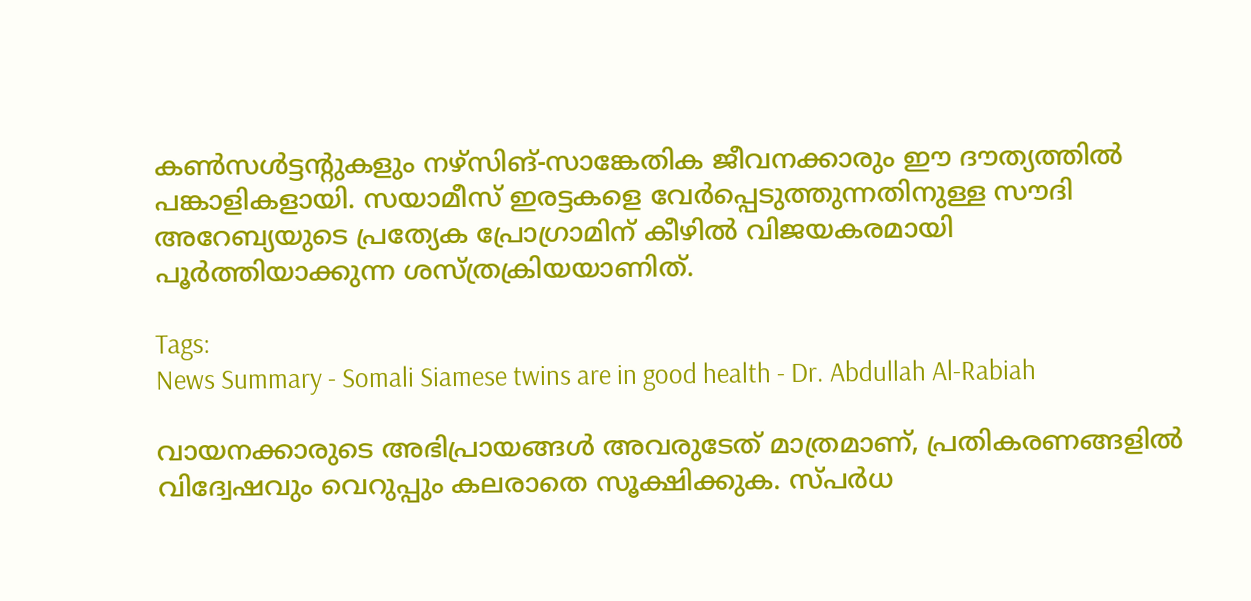കൺസൾട്ടന്റുകളും നഴ്സിങ്-സാങ്കേതിക ജീവനക്കാരും ഈ ദൗത്യത്തിൽ പങ്കാളികളായി. സയാമീസ് ഇരട്ടകളെ വേർപ്പെടുത്തുന്നതിനുള്ള സൗദി അറേബ്യയുടെ പ്രത്യേക പ്രോഗ്രാമിന് കീഴിൽ വിജയകരമായി പൂർത്തിയാക്കുന്ന ശസ്ത്രക്രിയയാണിത്.

Tags:
News Summary - Somali Siamese twins are in good health - Dr. Abdullah Al-Rabiah

വായനക്കാരുടെ അഭിപ്രായങ്ങള്‍ അവരുടേത് മാത്രമാണ്, പ്രതികരണങ്ങളിൽ വിദ്വേഷവും വെറുപ്പും കലരാതെ സൂക്ഷിക്കുക. സ്പർധ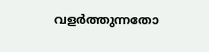വളർത്തുന്നതോ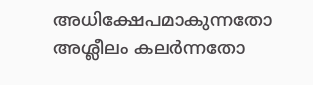അധിക്ഷേപമാകുന്നതോ അശ്ലീലം കലർന്നതോ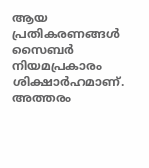ആയ പ്രതികരണങ്ങൾ സൈബർ നിയമപ്രകാരം ശിക്ഷാർഹമാണ്. അത്തരം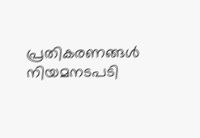പ്രതികരണങ്ങൾ നിയമനടപടി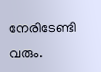നേരിടേണ്ടി വരും.